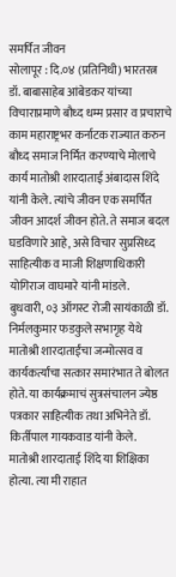समर्पित जीवन
सोलापूर : दि.०४ (प्रतिनिधी) भारतरत्न डॉ. बाबासाहेब आंबेडकर यांच्या विचाराप्रमाणे बौध्द धम्म प्रसार व प्रचाराचे काम महाराष्ट्रभर कर्नाटक राज्यात करुन बौध्द समाज निर्मित करण्याचे मोलाचे कार्य मातोश्री शारदाताई अंबादास शिंदे यांनी केले. त्यांचे जीवन एक समर्पित जीवन आदर्श जीवन होते. ते समाज बदल घडविणारे आहे, असे विचार सुप्रसिध्द साहित्यीक व माजी शिक्षणाधिकारी योगिराज वाघमारे यांनी मांडले.
बुधवारी, ०३ ऑगस्ट रोजी सायंकाळी डॉ. निर्मलकुमार फडकुले सभागृह येथे मातोश्री शारदाताईंचा जन्मोत्सव व कार्यकर्त्यांचा सत्कार समारंभात ते बोलत होते. या कार्यक्रमाचं सुत्रसंचालन ज्येष्ठ पत्रकार साहित्यीक तथा अभिनेते डॉ. किर्तीपाल गायकवाड यांनी केले.
मातोश्री शारदाताई शिंदे या शिक्षिका होत्या. त्या मी राहात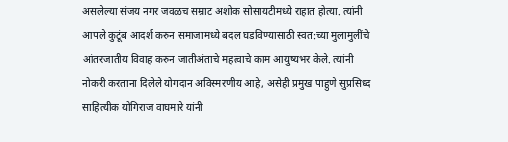असलेल्या संजय नगर जवळच सम्राट अशोक सोसायटीमध्ये राहात होत्या. त्यांनी आपले कुटूंब आदर्श करुन समाजामध्ये बदल घडविण्यासाठी स्वत:च्या मुलामुलींचे आंतरजातीय विवाह करुन जातीअंताचे महत्वाचे काम आयुष्यभर केले. त्यांनी नोकरी करताना दिलेले योगदान अविस्मरणीय आहे, असेही प्रमुख पाहुणे सुप्रसिध्द साहित्यीक योगिराज वाघमारे यांनी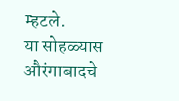म्हटले.
या सोहळ्यास औरंगाबादचे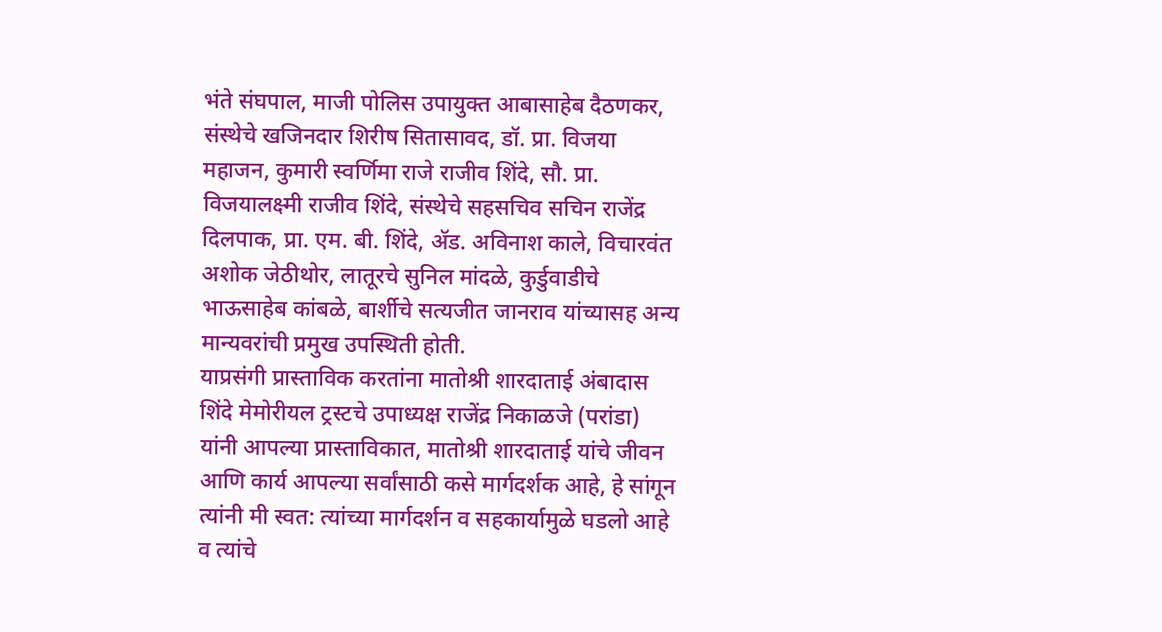भंते संघपाल, माजी पोलिस उपायुक्त आबासाहेब दैठणकर, संस्थेचे खजिनदार शिरीष सितासावद, डॉ. प्रा. विजया महाजन, कुमारी स्वर्णिमा राजे राजीव शिंदे, सौ. प्रा. विजयालक्ष्मी राजीव शिंदे, संस्थेचे सहसचिव सचिन राजेंद्र दिलपाक, प्रा. एम. बी. शिंदे, ॲड. अविनाश काले, विचारवंत अशोक जेठीथोर, लातूरचे सुनिल मांदळे, कुर्डुवाडीचे भाऊसाहेब कांबळे, बार्शीचे सत्यजीत जानराव यांच्यासह अन्य मान्यवरांची प्रमुख उपस्थिती होती.
याप्रसंगी प्रास्ताविक करतांना मातोश्री शारदाताई अंबादास शिंदे मेमोरीयल ट्रस्टचे उपाध्यक्ष राजेंद्र निकाळजे (परांडा) यांनी आपल्या प्रास्ताविकात, मातोश्री शारदाताई यांचे जीवन आणि कार्य आपल्या सर्वांसाठी कसे मार्गदर्शक आहे, हे सांगून त्यांनी मी स्वत: त्यांच्या मार्गदर्शन व सहकार्यामुळे घडलो आहे व त्यांचे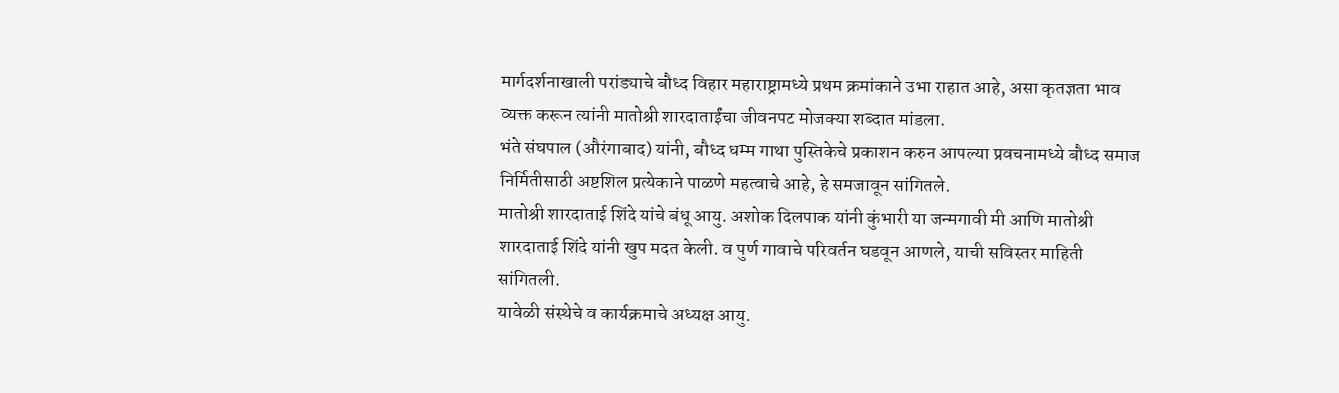मार्गदर्शनाखाली परांड्याचे बौध्द विहार महाराष्ट्रामध्ये प्रथम क्रमांकाने उभा राहात आहे, असा कृतज्ञता भाव व्यक्त करून त्यांनी मातोश्री शारदाताईंचा जीवनपट मोजक्या शब्दात मांडला.
भंते संघपाल (औरंगाबाद) यांनी, बौध्द धम्म गाथा पुस्तिकेचे प्रकाशन करुन आपल्या प्रवचनामध्ये बौध्द समाज निर्मितीसाठी अष्टशिल प्रत्येकाने पाळणे महत्वाचे आहे, हे समजावून सांगितले.
मातोश्री शारदाताई शिंदे यांचे बंधू आयु. अशोक दिलपाक यांनी कुंभारी या जन्मगावी मी आणि मातोश्री शारदाताई शिंदे यांनी खुप मदत केली. व पुर्ण गावाचे परिवर्तन घडवून आणले, याची सविस्तर माहिती सांगितली.
यावेळी संस्थेचे व कार्यक्रमाचे अध्यक्ष आयु.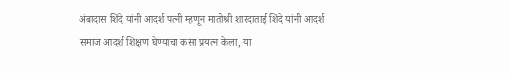अंबादास शिंदे यांनी आदर्श पत्नी म्हणून मातोश्री शारदाताई शिंदे यांनी आदर्श समाज आदर्श शिक्षण घेण्याचा कसा प्रयत्न केला, या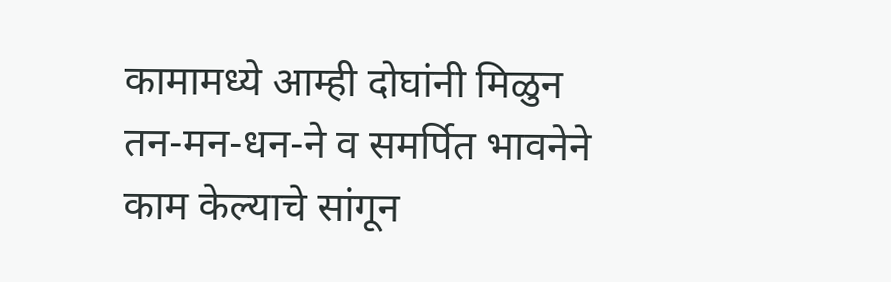कामामध्ये आम्ही दोघांनी मिळुन तन-मन-धन-ने व समर्पित भावनेने काम केल्याचे सांगून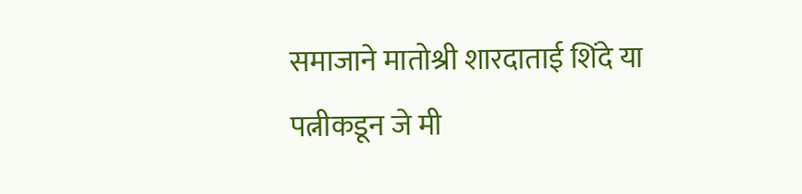समाजाने मातोश्री शारदाताई शिंदे या पत्नीकडून जे मी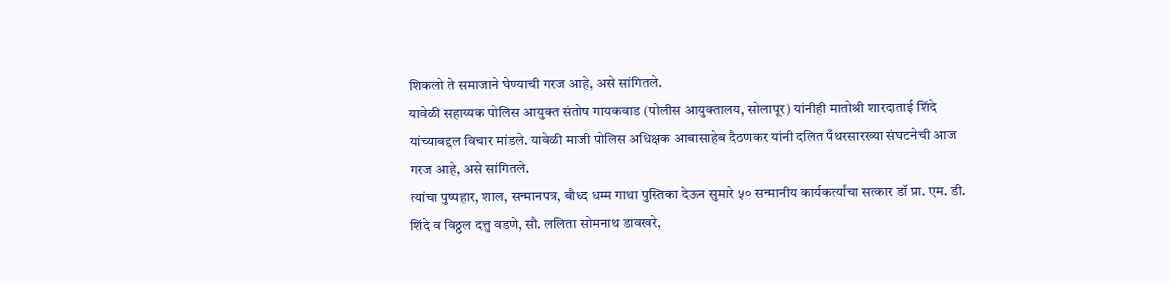शिकलो ते समाजाने घेण्याची गरज आहे, असे सांगितले.
यावेळी सहाय्यक पोलिस आयुक्त संतोष गायकवाड (पोलीस आयुक्तालय, सोलापूर) यांनीही मातोश्री शारदाताई शिंदे यांच्याबद्दल विचार मांडले. यावेळी माजी पोलिस अधिक्षक आबासाहेब दैठणकर यांनी दलित पँथरसारख्या संघटनेची आज गरज आहे, असे सांगितले.
त्यांचा पुष्पहार, शाल, सन्मानपत्र, बौध्द धम्म गाथा पुस्तिका देऊन सुमारे ५० सन्मानीय कार्यकर्त्यांचा सत्कार डॉ प्रा. एम. डी. शिंदे व विठ्ठल दत्तु वडणे, सौ. ललिता सोमनाथ डावखरे,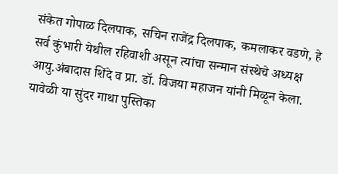संकेत गोपाळ दिलपाक, सचिन राजेंद्र दिलपाक, कमलाकर वडणे, हे सर्व कुंभारी येथील रहिवाशी असून त्यांचा सन्मान संस्थेचे अध्यक्ष आयु.अंबादास शिंदे व प्रा. डॉ. विजया महाजन यांनी मिळून केला.
यावेळी या सुंदर गाथा पुस्तिका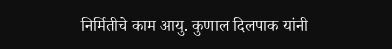निर्मितीचे काम आयु. कुणाल दिलपाक यांनी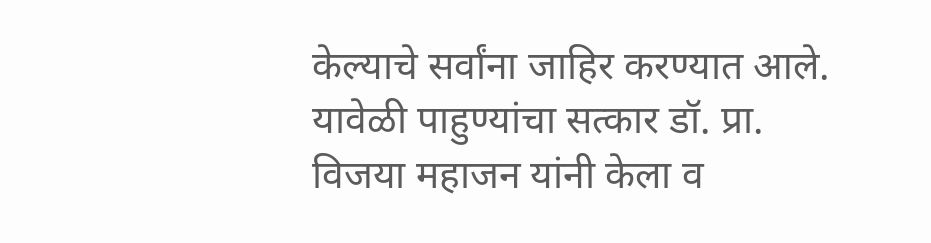केल्याचे सर्वांना जाहिर करण्यात आले. यावेळी पाहुण्यांचा सत्कार डॉ. प्रा. विजया महाजन यांनी केला व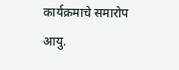कार्यक्रमाचे समारोप आयु.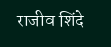राजीव शिंदे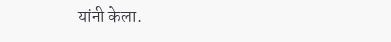यांनी केला.